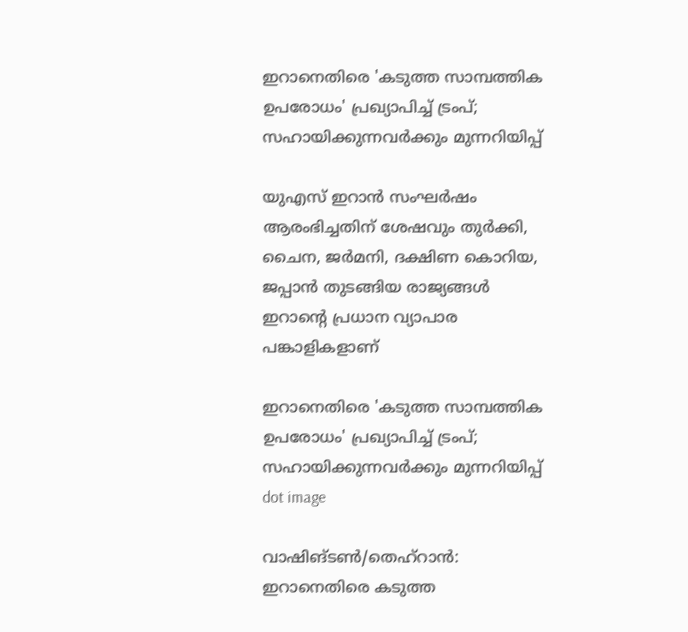ഇറാനെതിരെ 'കടുത്ത സാമ്പത്തിക ഉപരോധം' പ്രഖ്യാപിച്ച് ട്രംപ്; സഹായിക്കുന്നവര്‍ക്കും മുന്നറിയിപ്പ്

യുഎസ് ഇറാന്‍ സംഘര്‍ഷം ആരംഭിച്ചതിന് ശേഷവും തുര്‍ക്കി, ചൈന, ജര്‍മനി, ദക്ഷിണ കൊറിയ, ജപ്പാന്‍ തുടങ്ങിയ രാജ്യങ്ങള്‍ ഇറാന്റെ പ്രധാന വ്യാപാര പങ്കാളികളാണ്

ഇറാനെതിരെ 'കടുത്ത സാമ്പത്തിക ഉപരോധം' പ്രഖ്യാപിച്ച് ട്രംപ്; സഹായിക്കുന്നവര്‍ക്കും മുന്നറിയിപ്പ്
dot image

വാഷിങ്ടണ്‍/തെഹ്‌റാന്‍: ഇറാനെതിരെ കടുത്ത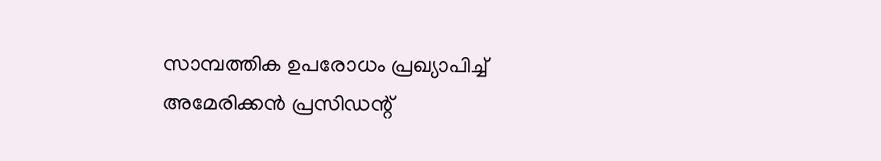സാമ്പത്തിക ഉപരോധം പ്രഖ്യാപിച്ച് അമേരിക്കന്‍ പ്രസിഡന്റ്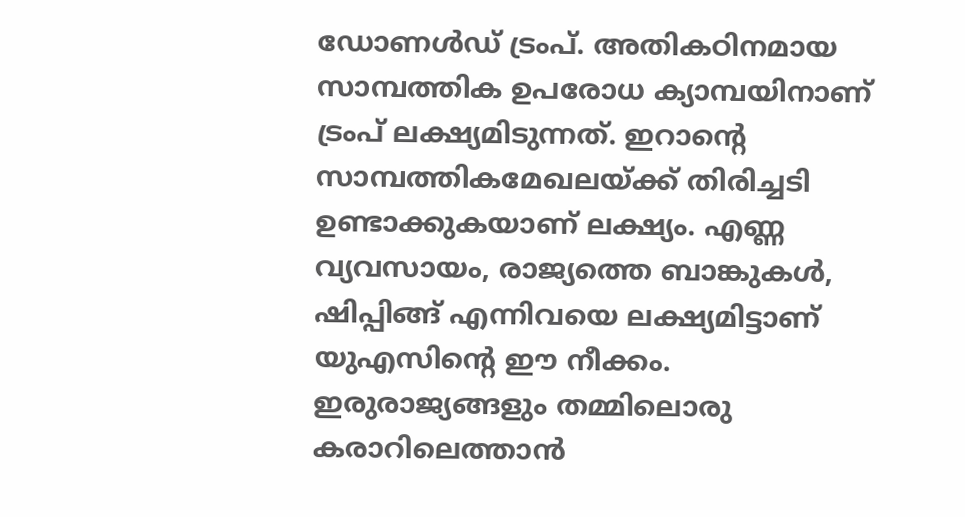ഡോണള്‍ഡ് ട്രംപ്. അതികഠിനമായ സാമ്പത്തിക ഉപരോധ ക്യാമ്പയിനാണ് ട്രംപ് ലക്ഷ്യമിടുന്നത്. ഇറാന്റെ സാമ്പത്തികമേഖലയ്ക്ക് തിരിച്ചടി ഉണ്ടാക്കുകയാണ് ലക്ഷ്യം. എണ്ണ വ്യവസായം, രാജ്യത്തെ ബാങ്കുകള്‍, ഷിപ്പിങ്ങ് എന്നിവയെ ലക്ഷ്യമിട്ടാണ് യുഎസിന്റെ ഈ നീക്കം. ഇരുരാജ്യങ്ങളും തമ്മിലൊരു കരാറിലെത്താന്‍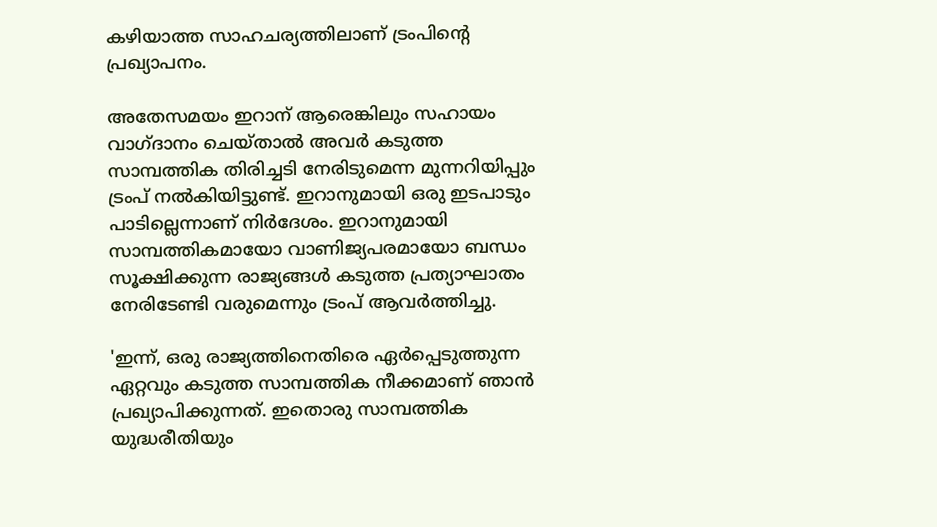കഴിയാത്ത സാഹചര്യത്തിലാണ് ട്രംപിന്റെ പ്രഖ്യാപനം.

അതേസമയം ഇറാന് ആരെങ്കിലും സഹായം വാഗ്ദാനം ചെയ്താല്‍ അവര്‍ കടുത്ത സാമ്പത്തിക തിരിച്ചടി നേരിടുമെന്ന മുന്നറിയിപ്പും ട്രംപ് നല്‍കിയിട്ടുണ്ട്. ഇറാനുമായി ഒരു ഇടപാടും പാടില്ലെന്നാണ് നിര്‍ദേശം. ഇറാനുമായി സാമ്പത്തികമായോ വാണിജ്യപരമായോ ബന്ധം സൂക്ഷിക്കുന്ന രാജ്യങ്ങള്‍ കടുത്ത പ്രത്യാഘാതം നേരിടേണ്ടി വരുമെന്നും ട്രംപ് ആവര്‍ത്തിച്ചു.

'ഇന്ന്, ഒരു രാജ്യത്തിനെതിരെ ഏര്‍പ്പെടുത്തുന്ന ഏറ്റവും കടുത്ത സാമ്പത്തിക നീക്കമാണ് ഞാന്‍ പ്രഖ്യാപിക്കുന്നത്. ഇതൊരു സാമ്പത്തിക യുദ്ധരീതിയും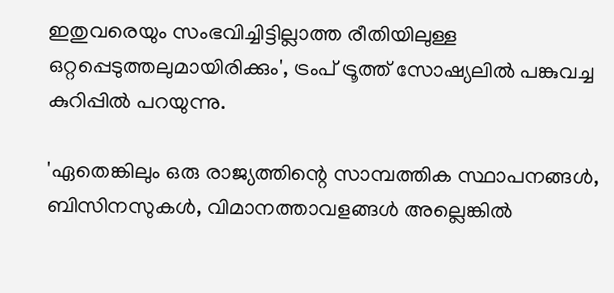ഇതുവരെയും സംഭവിച്ചിട്ടില്ലാത്ത രീതിയിലുള്ള ഒറ്റപ്പെടുത്തലുമായിരിക്കും', ട്രംപ് ട്രൂത്ത് സോഷ്യലില്‍ പങ്കുവച്ച കുറിപ്പില്‍ പറയുന്നു.

'ഏതെങ്കിലും ഒരു രാജ്യത്തിന്റെ സാമ്പത്തിക സ്ഥാപനങ്ങള്‍, ബിസിനസുകള്‍, വിമാനത്താവളങ്ങള്‍ അല്ലെങ്കില്‍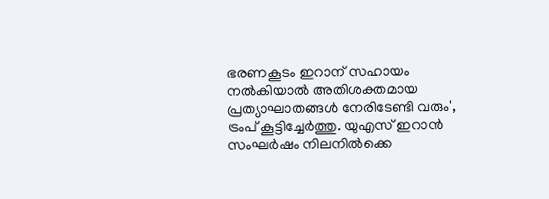ഭരണകൂടം ഇറാന് സഹായം നല്‍കിയാല്‍ അതിശക്തമായ പ്രത്യാഘാതങ്ങള്‍ നേരിടേണ്ടി വരും', ട്രംപ് കൂട്ടിച്ചേര്‍ത്തു. യുഎസ് ഇറാന്‍ സംഘര്‍ഷം നിലനിൽക്കെ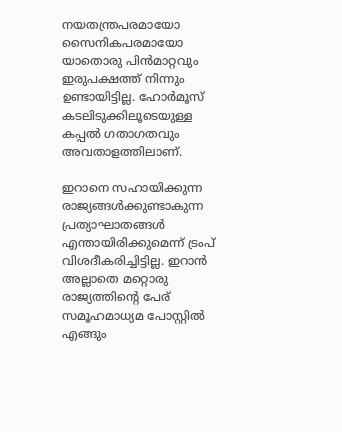നയതന്ത്രപരമായോ സൈനികപരമായോ യാതൊരു പിന്‍മാറ്റവും ഇരുപക്ഷത്ത് നിന്നും ഉണ്ടായിട്ടില്ല. ഹോര്‍മൂസ് കടലിടുക്കിലൂടെയുള്ള കപ്പല്‍ ഗതാഗതവും അവതാളത്തിലാണ്.

ഇറാനെ സഹായിക്കുന്ന രാജ്യങ്ങള്‍ക്കുണ്ടാകുന്ന പ്രത്യാഘാതങ്ങള്‍ എന്തായിരിക്കുമെന്ന് ട്രംപ് വിശദീകരിച്ചിട്ടില്ല. ഇറാന്‍ അല്ലാതെ മറ്റൊരു രാജ്യത്തിന്റെ പേര് സമൂഹമാധ്യമ പോസ്റ്റിൽ എങ്ങും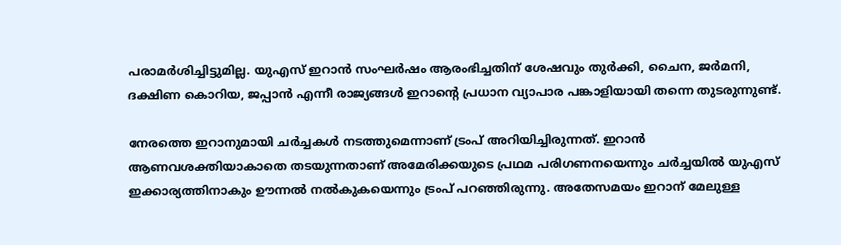പരാമര്‍ശിച്ചിട്ടുമില്ല. യുഎസ് ഇറാന്‍ സംഘര്‍ഷം ആരംഭിച്ചതിന് ശേഷവും തുര്‍ക്കി, ചൈന, ജര്‍മനി, ദക്ഷിണ കൊറിയ, ജപ്പാന്‍ എന്നീ രാജ്യങ്ങള്‍ ഇറാന്റെ പ്രധാന വ്യാപാര പങ്കാളിയായി തന്നെ തുടരുന്നുണ്ട്.

നേരത്തെ ഇറാനുമായി ചര്‍ച്ചകള്‍ നടത്തുമെന്നാണ് ട്രംപ് അറിയിച്ചിരുന്നത്. ഇറാന്‍ ആണവശക്തിയാകാതെ തടയുന്നതാണ് അമേരിക്കയുടെ പ്രഥമ പരിഗണനയെന്നും ചര്‍ച്ചയില്‍ യുഎസ് ഇക്കാര്യത്തിനാകും ഊന്നല്‍ നല്‍കുകയെന്നും ട്രംപ് പറഞ്ഞിരുന്നു. അതേസമയം ഇറാന് മേലുള്ള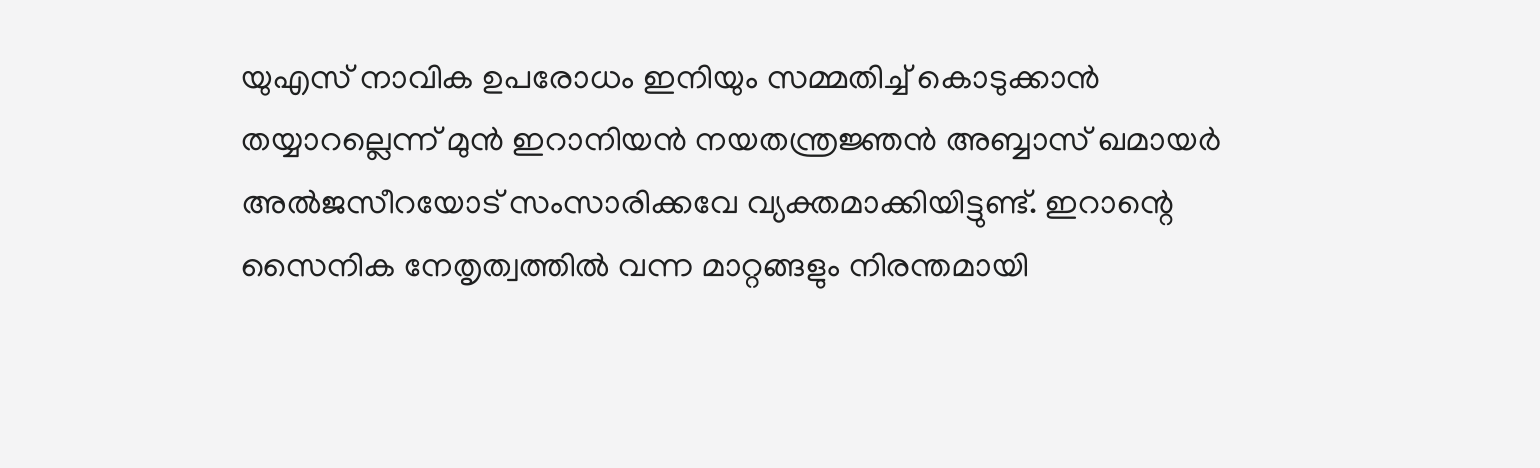യുഎസ് നാവിക ഉപരോധം ഇനിയും സമ്മതിച്ച് കൊടുക്കാന്‍ തയ്യാറല്ലെന്ന് മുന്‍ ഇറാനിയന്‍ നയതന്ത്രജ്ഞന്‍ അബ്ബാസ് ഖമായര്‍ അല്‍ജസീറയോട് സംസാരിക്കവേ വ്യക്തമാക്കിയിട്ടുണ്ട്. ഇറാന്റെ സൈനിക നേതൃത്വത്തില്‍ വന്ന മാറ്റങ്ങളും നിരന്തമായി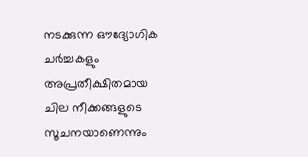നടക്കുന്ന ഔദ്യോഗിക ചര്‍ച്ചകളും അപ്രതീക്ഷിതമായ ചില നീക്കങ്ങളുടെ സൂചനയാണെന്നും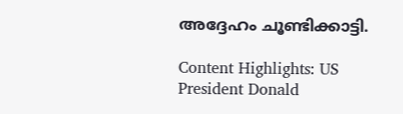അദ്ദേഹം ചൂണ്ടിക്കാട്ടി.

Content Highlights: US President Donald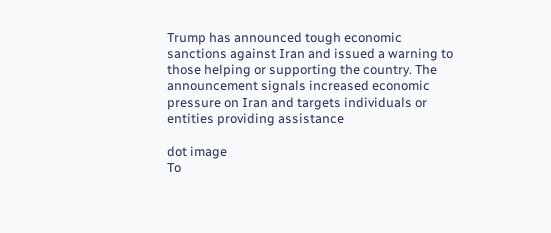Trump has announced tough economic sanctions against Iran and issued a warning to those helping or supporting the country. The announcement signals increased economic pressure on Iran and targets individuals or entities providing assistance

dot image
To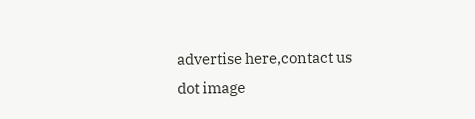advertise here,contact us
dot image